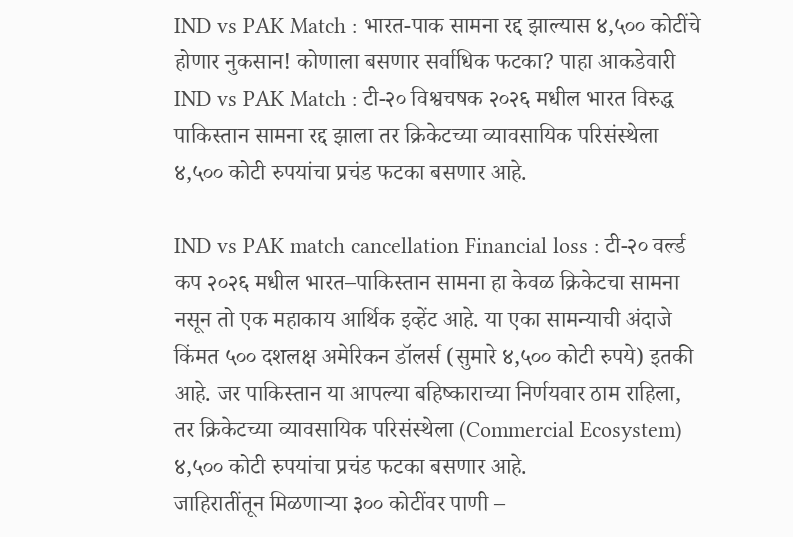IND vs PAK Match : भारत-पाक सामना रद्द झाल्यास ४,५०० कोटींचे होणार नुकसान! कोणाला बसणार सर्वाधिक फटका? पाहा आकडेवारी
IND vs PAK Match : टी-२० विश्वचषक २०२६ मधील भारत विरुद्ध पाकिस्तान सामना रद्द झाला तर क्रिकेटच्या व्यावसायिक परिसंस्थेला ४,५०० कोटी रुपयांचा प्रचंड फटका बसणार आहे.

IND vs PAK match cancellation Financial loss : टी-२० वर्ल्ड कप २०२६ मधील भारत–पाकिस्तान सामना हा केवळ क्रिकेटचा सामना नसून तो एक महाकाय आर्थिक इव्हेंट आहे. या एका सामन्याची अंदाजे किंमत ५०० दशलक्ष अमेरिकन डॉलर्स (सुमारे ४,५०० कोटी रुपये) इतकी आहे. जर पाकिस्तान या आपल्या बहिष्काराच्या निर्णयवार ठाम राहिला, तर क्रिकेटच्या व्यावसायिक परिसंस्थेला (Commercial Ecosystem) ४,५०० कोटी रुपयांचा प्रचंड फटका बसणार आहे.
जाहिरातींतून मिळणाऱ्या ३०० कोटींवर पाणी –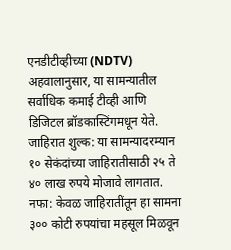एनडीटीव्हीच्या (NDTV) अहवालानुसार, या सामन्यातील सर्वाधिक कमाई टीव्ही आणि डिजिटल ब्रॉडकास्टिंगमधून येते.
जाहिरात शुल्क: या सामन्यादरम्यान १० सेकंदांच्या जाहिरातीसाठी २५ ते ४० लाख रुपये मोजावे लागतात.
नफा: केवळ जाहिरातींतून हा सामना ३०० कोटी रुपयांचा महसूल मिळवून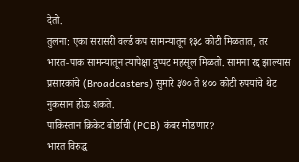देतो.
तुलना: एका सरासरी वर्ल्ड कप सामन्यातून १३८ कोटी मिळतात, तर भारत-पाक सामन्यातून त्यापेक्षा दुप्पट महसूल मिळतो. सामना रद्द झाल्यास प्रसारकांचे (Broadcasters) सुमारे ३७० ते ४०० कोटी रुपयांचे थेट नुकसान होऊ शकते.
पाकिस्तान क्रिकेट बोर्डाची (PCB) कंबर मोडणार?
भारत विरुद्ध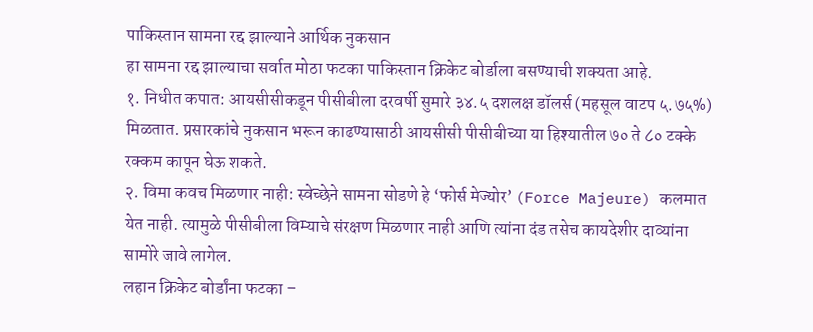पाकिस्तान सामना रद्द झाल्याने आर्थिक नुकसान
हा सामना रद्द झाल्याचा सर्वात मोठा फटका पाकिस्तान क्रिकेट बोर्डाला बसण्याची शक्यता आहे.
१. निधीत कपात: आयसीसीकडून पीसीबीला दरवर्षी सुमारे ३४.५ दशलक्ष डॉलर्स (महसूल वाटप ५.७५%) मिळतात. प्रसारकांचे नुकसान भरून काढण्यासाठी आयसीसी पीसीबीच्या या हिश्यातील ७० ते ८० टक्के रक्कम कापून घेऊ शकते.
२. विमा कवच मिळणार नाही: स्वेच्छेने सामना सोडणे हे ‘फोर्स मेज्योर’ (Force Majeure) कलमात येत नाही. त्यामुळे पीसीबीला विम्याचे संरक्षण मिळणार नाही आणि त्यांना दंड तसेच कायदेशीर दाव्यांना सामोरे जावे लागेल.
लहान क्रिकेट बोर्डांना फटका –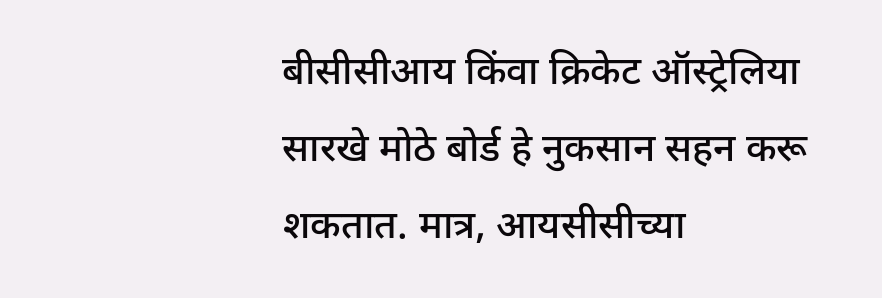बीसीसीआय किंवा क्रिकेट ऑस्ट्रेलिया सारखे मोठे बोर्ड हे नुकसान सहन करू शकतात. मात्र, आयसीसीच्या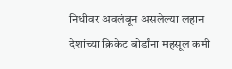निधीवर अवलंबून असलेल्या लहान देशांच्या क्रिकेट बोर्डांना महसूल कमी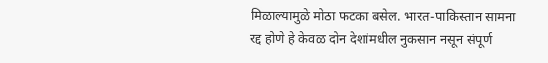मिळाल्यामुळे मोठा फटका बसेल. भारत-पाकिस्तान सामना रद्द होणे हे केवळ दोन देशांमधील नुकसान नसून संपूर्ण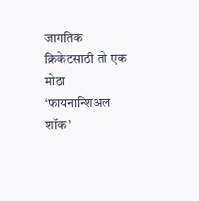जागतिक क्रिकेटसाठी तो एक मोठा ‘फायनान्शिअल शॉक’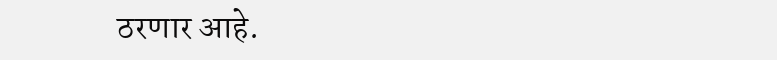ठरणार आहे.